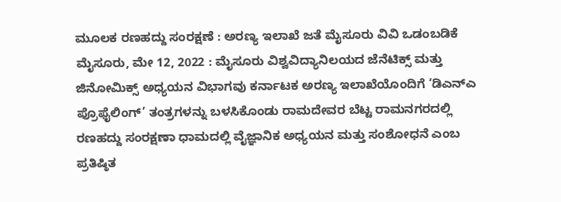ಮೂಲಕ ರಣಹದ್ದು ಸಂರಕ್ಷಣೆ : ಅರಣ್ಯ ಇಲಾಖೆ ಜತೆ ಮೈಸೂರು ವಿವಿ ಒಡಂಬಡಿಕೆ ಮೈಸೂರು, ಮೇ 12, 2022 : ಮೈಸೂರು ವಿಶ್ವವಿದ್ಯಾನಿಲಯದ ಜೆನೆಟಿಕ್ಸ್ ಮತ್ತು ಜಿನೋಮಿಕ್ಸ್ ಅಧ್ಯಯನ ವಿಭಾಗವು ಕರ್ನಾಟಕ ಅರಣ್ಯ ಇಲಾಖೆಯೊಂದಿಗೆ ‘ಡಿಎನ್‌ಎ ಪ್ರೊಫೈಲಿಂಗ್’ ತಂತ್ರಗಳನ್ನು ಬಳಸಿಕೊಂಡು ರಾಮದೇವರ ಬೆಟ್ಟ ರಾಮನಗರದಲ್ಲಿ ರಣಹದ್ದು ಸಂರಕ್ಷಣಾ ಧಾಮದಲ್ಲಿ ವೈಜ್ಞಾನಿಕ ಅಧ್ಯಯನ ಮತ್ತು ಸಂಶೋಧನೆ ಎಂಬ ಪ್ರತಿಷ್ಠಿತ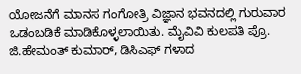ಯೋಜನೆಗೆ ಮಾನಸ ಗಂಗೋತ್ರಿ ವಿಜ್ಞಾನ ಭವನದಲ್ಲಿ ಗುರುವಾರ ಒಡಂಬಡಿಕೆ ಮಾಡಿಕೊಳ್ಳಲಾಯಿತು. ಮೈವಿವಿ ಕುಲಪತಿ ಪ್ರೊ. ಜಿ.ಹೇಮಂತ್ ಕುಮಾರ್, ಡಿಸಿಎಫ್ ಗಳಾದ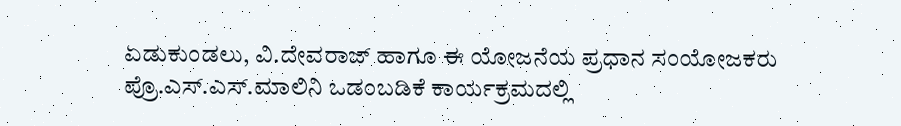ಏಡುಕುಂಡಲು, ವಿ.ದೇವರಾಜ್ ಹಾಗೂ ಈ ಯೋಜನೆಯ ಪ್ರಧಾನ ಸಂಯೋಜಕರು ಪ್ರೊ.ಎಸ್.ಎಸ್.ಮಾಲಿನಿ ಒಡಂಬಡಿಕೆ ಕಾರ್ಯಕ್ರಮದಲ್ಲಿ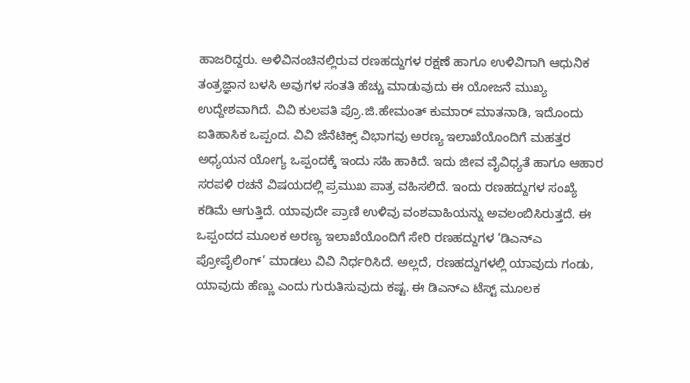ಹಾಜರಿದ್ದರು. ಅಳಿವಿನಂಚಿನಲ್ಲಿರುವ ರಣಹದ್ದುಗಳ ರಕ್ಷಣೆ ಹಾಗೂ ಉಳಿವಿಗಾಗಿ ಆಧುನಿಕ ತಂತ್ರಜ್ಞಾನ ಬಳಸಿ ಅವುಗಳ ಸಂತತಿ ಹೆಚ್ಚು ಮಾಡುವುದು ಈ ಯೋಜನೆ ಮುಖ್ಯ ಉದ್ದೇಶವಾಗಿದೆ. ವಿವಿ ಕುಲಪತಿ ಪ್ರೊ.ಜಿ.ಹೇಮಂತ್ ಕುಮಾರ್ ಮಾತನಾಡಿ, ಇದೊಂದು ಐತಿಹಾಸಿಕ ಒಪ್ಪಂದ. ವಿವಿ ಜೆನೆಟಿಕ್ಸ್ ವಿಭಾಗವು ಅರಣ್ಯ ಇಲಾಖೆಯೊಂದಿಗೆ ಮಹತ್ತರ ಅಧ್ಯಯನ ಯೋಗ್ಯ ಒಪ್ಪಂದಕ್ಕೆ ಇಂದು ಸಹಿ ಹಾಕಿದೆ. ಇದು ಜೀವ ವೈವಿಧ್ಯತೆ ಹಾಗೂ ಆಹಾರ ಸರಪಳಿ ರಚನೆ ವಿಷಯದಲ್ಲಿ ಪ್ರಮುಖ ಪಾತ್ರ ವಹಿಸಲಿದೆ. ಇಂದು ರಣಹದ್ದುಗಳ ಸಂಖ್ಯೆ ಕಡಿಮೆ ಆಗುತ್ತಿದೆ. ಯಾವುದೇ ಪ್ರಾಣಿ ಉಳಿವು ವಂಶವಾಹಿಯನ್ನು ಅವಲಂಬಿಸಿರುತ್ತದೆ. ಈ ಒಪ್ಪಂದದ ಮೂಲಕ ಅರಣ್ಯ ಇಲಾಖೆಯೊಂದಿಗೆ ಸೇರಿ ರಣಹದ್ದುಗಳ ‘ಡಿಎನ್‌ಎ ಪ್ರೋಪೈಲಿಂಗ್’ ಮಾಡಲು ವಿವಿ ನಿರ್ಧರಿಸಿದೆ. ಅಲ್ಲದೆ, ರಣಹದ್ದುಗಳಲ್ಲಿ ಯಾವುದು ಗಂಡು, ಯಾವುದು ಹೆಣ್ಣು ಎಂದು ಗುರುತಿಸುವುದು ಕಷ್ಟ. ಈ ಡಿಎನ್‌ಎ ಟೆಸ್ಟ್ ಮೂಲಕ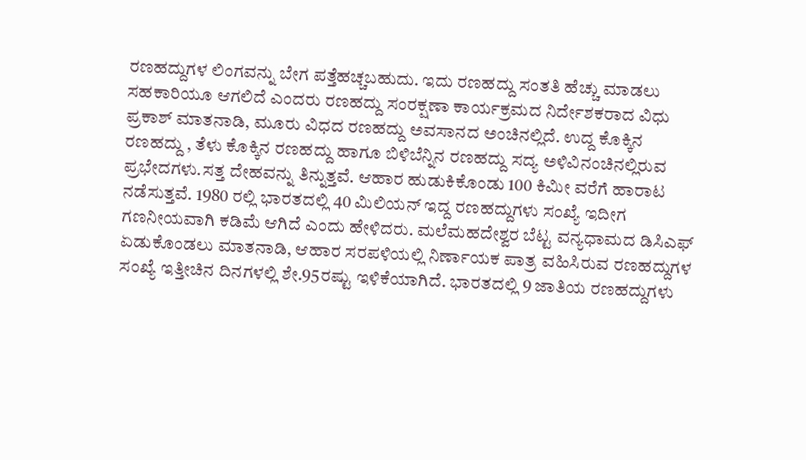ರಣಹದ್ದುಗಳ ಲಿಂಗವನ್ನು ಬೇಗ ಪತ್ತೆಹಚ್ಚಬಹುದು. ಇದು ರಣಹದ್ದು ಸಂತತಿ ಹೆಚ್ಚು ಮಾಡಲು ಸಹಕಾರಿಯೂ ಆಗಲಿದೆ ಎಂದರು ರಣಹದ್ದು ಸಂರಕ್ಷಣಾ ಕಾರ್ಯಕ್ರಮದ ನಿರ್ದೇಶಕರಾದ ವಿಧು ಪ್ರಕಾಶ್ ಮಾತನಾಡಿ, ಮೂರು ವಿಧದ ರಣಹದ್ದು ಅವಸಾನದ ಅಂಚಿನಲ್ಲಿದೆ. ಉದ್ದ ಕೊಕ್ಕಿನ ರಣಹದ್ದು , ತೆಳು ಕೊಕ್ಕಿನ ರಣಹದ್ದು ಹಾಗೂ ಬಿಳಿಬೆನ್ನಿನ ರಣಹದ್ದು ಸದ್ಯ ಅಳಿವಿನಂಚಿನಲ್ಲಿರುವ ಪ್ರಭೇದಗಳು.ಸತ್ತ ದೇಹವನ್ನು ತಿನ್ನುತ್ತವೆ. ಆಹಾರ ಹುಡುಕಿಕೊಂಡು 100 ಕಿಮೀ ವರೆಗೆ ಹಾರಾಟ ನಡೆಸುತ್ತವೆ. 1980 ರಲ್ಲಿ ಭಾರತದಲ್ಲಿ 40 ಮಿಲಿಯನ್ ಇದ್ದ ರಣಹದ್ದುಗಳು ಸಂಖ್ಯೆ ಇದೀಗ ಗಣನೀಯವಾಗಿ ಕಡಿಮೆ ಆಗಿದೆ ಎಂದು ಹೇಳಿದರು. ಮಲೆಮಹದೇಶ್ವರ ಬೆಟ್ಟ ವನ್ಯಧಾಮದ ಡಿಸಿಎಫ್ ಏಡುಕೊಂಡಲು ಮಾತನಾಡಿ, ಆಹಾರ ಸರಪಳಿಯಲ್ಲಿ ನಿರ್ಣಾಯಕ ಪಾತ್ರ ವಹಿಸಿರುವ ರಣಹದ್ದುಗಳ ಸಂಖ್ಯೆ ಇತ್ತೀಚಿನ ದಿನಗಳಲ್ಲಿ ಶೇ.95ರಷ್ಟು ಇಳಿಕೆಯಾಗಿದೆ. ಭಾರತದಲ್ಲಿ 9 ಜಾತಿಯ ರಣಹದ್ದುಗಳು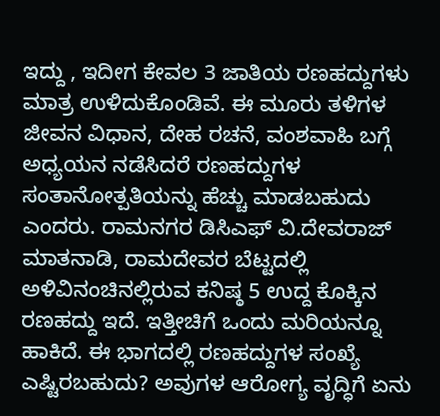ಇದ್ದು , ಇದೀಗ ಕೇವಲ 3 ಜಾತಿಯ ರಣಹದ್ದುಗಳು ಮಾತ್ರ ಉಳಿದುಕೊಂಡಿವೆ. ಈ ಮೂರು ತಳಿಗಳ ಜೀವನ ವಿಧಾನ, ದೇಹ ರಚನೆ, ವಂಶವಾಹಿ ಬಗ್ಗೆ ಅಧ್ಯಯನ ನಡೆಸಿದರೆ ರಣಹದ್ದುಗಳ ಸಂತಾನೋತ್ಪತಿಯನ್ನು ಹೆಚ್ಚು ಮಾಡಬಹುದು ಎಂದರು. ರಾಮನಗರ ಡಿಸಿಎಫ್ ವಿ.ದೇವರಾಜ್ ಮಾತನಾಡಿ, ರಾಮದೇವರ ಬೆಟ್ಟದಲ್ಲಿ ಅಳಿವಿನಂಚಿನಲ್ಲಿರುವ ಕನಿಷ್ಠ 5 ಉದ್ದ ಕೊಕ್ಕಿನ ರಣಹದ್ದು ಇದೆ. ಇತ್ತೀಚಿಗೆ ಒಂದು ಮರಿಯನ್ನೂ ಹಾಕಿದೆ. ಈ ಭಾಗದಲ್ಲಿ ರಣಹದ್ದುಗಳ ಸಂಖ್ಯೆ ಎಷ್ಟಿರಬಹುದು? ಅವುಗಳ ಆರೋಗ್ಯ ವೃದ್ಧಿಗೆ ಏನು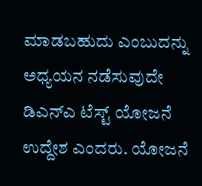ಮಾಡಬಹುದು ಎಂಬುದನ್ನು ಅಧ್ಯಯನ ನಡೆಸುವುದೇ ಡಿಎನ್‌ಎ ಟೆಸ್ಟ್ ಯೋಜನೆ ಉದ್ದೇಶ ಎಂದರು. ಯೋಜನೆ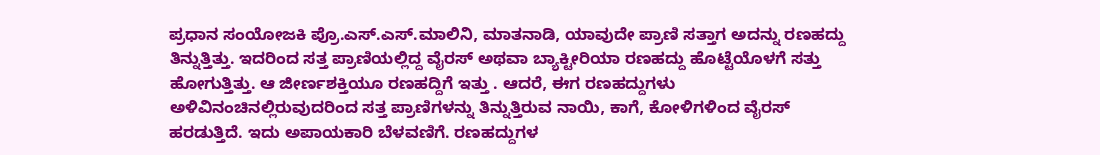ಪ್ರಧಾನ ಸಂಯೋಜಕಿ ಪ್ರೊ.ಎಸ್.ಎಸ್.ಮಾಲಿನಿ, ಮಾತನಾಡಿ, ಯಾವುದೇ ಪ್ರಾಣಿ ಸತ್ತಾಗ ಅದನ್ನು ರಣಹದ್ದು ತಿನ್ನುತ್ತಿತ್ತು. ಇದರಿಂದ ಸತ್ತ ಪ್ರಾಣಿಯಲ್ಲಿದ್ದ ವೈರಸ್ ಅಥವಾ ಬ್ಯಾಕ್ಟೀರಿಯಾ ರಣಹದ್ದು ಹೊಟ್ಟೆಯೊಳಗೆ ಸತ್ತು ಹೋಗುತ್ತಿತ್ತು. ಆ ಜೀರ್ಣಶಕ್ತಿಯೂ ರಣಹದ್ದಿಗೆ ಇತ್ತು . ಆದರೆ, ಈಗ ರಣಹದ್ದುಗಳು ಅಳಿವಿನಂಚಿನಲ್ಲಿರುವುದರಿಂದ ಸತ್ತ ಪ್ರಾಣಿಗಳನ್ನು ತಿನ್ನುತ್ತಿರುವ ನಾಯಿ, ಕಾಗೆ, ಕೋಳಿಗಳಿಂದ ವೈರಸ್ ಹರಡುತ್ತಿದೆ. ಇದು ಅಪಾಯಕಾರಿ ಬೆಳವಣಿಗೆ. ರಣಹದ್ದುಗಳ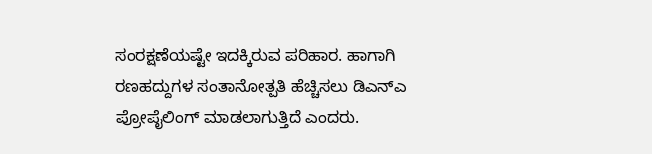ಸಂರಕ್ಷಣೆಯಷ್ಟೇ ಇದಕ್ಕಿರುವ ಪರಿಹಾರ. ಹಾಗಾಗಿ ರಣಹದ್ದುಗಳ ಸಂತಾನೋತ್ಪತಿ ಹೆಚ್ಚಿಸಲು ಡಿಎನ್‌ಎ ಪ್ರೋಪೈಲಿಂಗ್ ಮಾಡಲಾಗುತ್ತಿದೆ ಎಂದರು.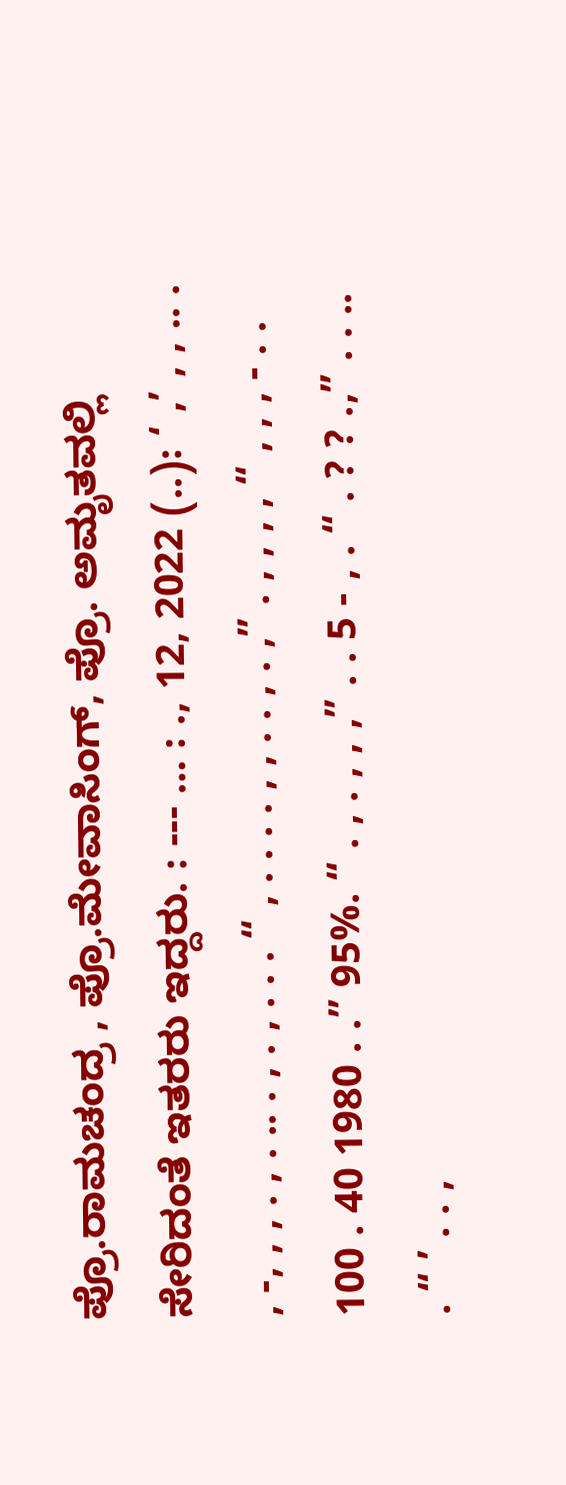ಪ್ರೊ.ರಾಮಚಂದ್ರ , ಪ್ರೊ.ಮೇವಾಸಿಂಗ್, ಪ್ರೊ. ಅಮೃತವಲ್ಲಿ ಸೇರಿದಂತೆ ಇತರರು ಇದ್ದರು. : --- … : ., 12, 2022 (..): ‘ ,’ , , .. . , -, , , . , . .. . , . , . . . “ , . . . . , , . . , . ,” . , , , , “ , , , - . . 100 . 40 1980 . .” 95%. “ . , . , , ,” . . 5 - , . “ . ? ? .,” . . .. . “ ’ . . ,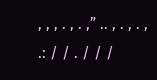, , , . , . ,” .. , . , . , .: / / . / / /